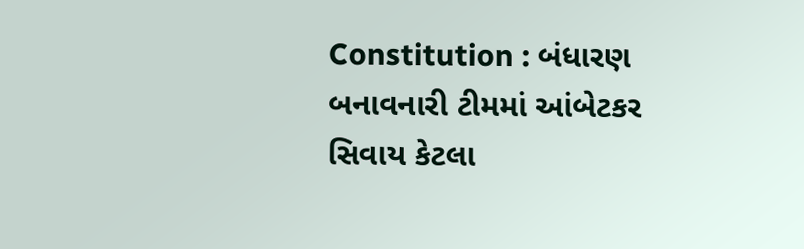Constitution : બંધારણ બનાવનારી ટીમમાં આંબેટકર સિવાય કેટલા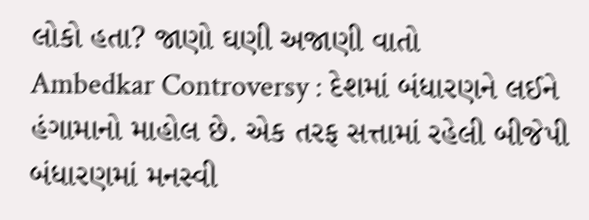લોકો હતા? જાણો ઘણી અજાણી વાતો
Ambedkar Controversy : દેશમાં બંધારણને લઈને હંગામાનો માહોલ છે. એક તરફ સત્તામાં રહેલી બીજેપી બંધારણમાં મનસ્વી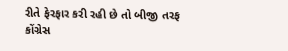રીતે ફેરફાર કરી રહી છે તો બીજી તરફ કોંગ્રેસ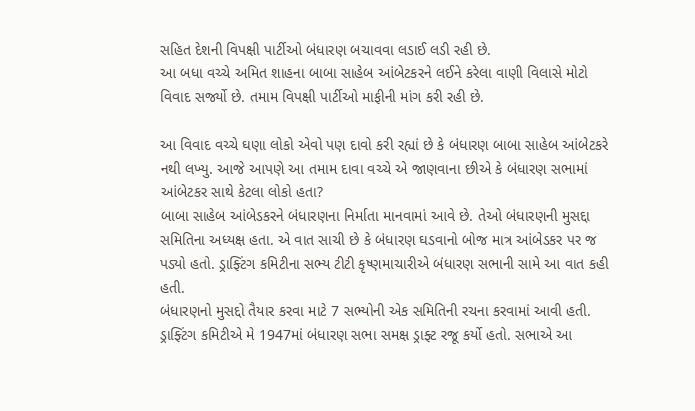સહિત દેશની વિપક્ષી પાર્ટીઓ બંધારણ બચાવવા લડાઈ લડી રહી છે.
આ બધા વચ્ચે અમિત શાહના બાબા સાહેબ આંબેટકરને લઈને કરેલા વાણી વિલાસે મોટો વિવાદ સર્જ્યો છે. તમામ વિપક્ષી પાર્ટીઓ માફીની માંગ કરી રહી છે.

આ વિવાદ વચ્ચે ઘણા લોકો એવો પણ દાવો કરી રહ્યાં છે કે બંધારણ બાબા સાહેબ આંબેટકરે નથી લખ્યુ. આજે આપણે આ તમામ દાવા વચ્ચે એ જાણવાના છીએ કે બંધારણ સભામાં આંબેટકર સાથે કેટલા લોકો હતા?
બાબા સાહેબ આંબેડકરને બંધારણના નિર્માતા માનવામાં આવે છે. તેઓ બંધારણની મુસદ્દા સમિતિના અધ્યક્ષ હતા. એ વાત સાચી છે કે બંધારણ ઘડવાનો બોજ માત્ર આંબેડકર પર જ પડ્યો હતો. ડ્રાફ્ટિંગ કમિટીના સભ્ય ટીટી કૃષ્ણમાચારીએ બંધારણ સભાની સામે આ વાત કહી હતી.
બંધારણનો મુસદ્દો તૈયાર કરવા માટે 7 સભ્યોની એક સમિતિની રચના કરવામાં આવી હતી. ડ્રાફ્ટિંગ કમિટીએ મે 1947માં બંધારણ સભા સમક્ષ ડ્રાફ્ટ રજૂ કર્યો હતો. સભાએ આ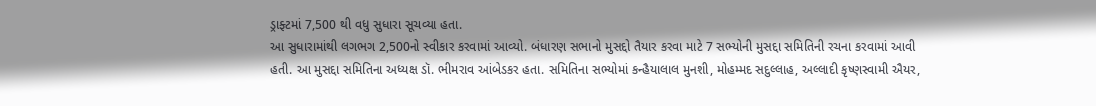ડ્રાફ્ટમાં 7,500 થી વધુ સુધારા સૂચવ્યા હતા.
આ સુધારામાંથી લગભગ 2,500નો સ્વીકાર કરવામાં આવ્યો. બંધારણ સભાનો મુસદ્દો તૈયાર કરવા માટે 7 સભ્યોની મુસદ્દા સમિતિની રચના કરવામાં આવી હતી. આ મુસદ્દા સમિતિના અધ્યક્ષ ડૉ. ભીમરાવ આંબેડકર હતા. સમિતિના સભ્યોમાં કન્હૈયાલાલ મુનશી, મોહમ્મદ સદુલ્લાહ, અલ્લાદી કૃષ્ણસ્વામી ઐયર,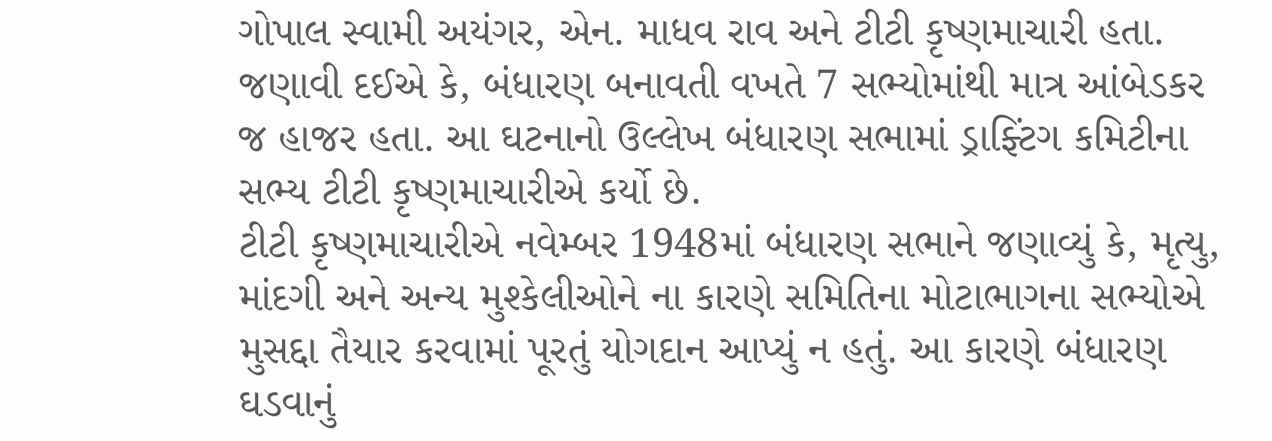ગોપાલ સ્વામી અયંગર, એન. માધવ રાવ અને ટીટી કૃષ્ણમાચારી હતા.
જણાવી દઈએ કે, બંધારણ બનાવતી વખતે 7 સભ્યોમાંથી માત્ર આંબેડકર જ હાજર હતા. આ ઘટનાનો ઉલ્લેખ બંધારણ સભામાં ડ્રાફ્ટિંગ કમિટીના સભ્ય ટીટી કૃષ્ણમાચારીએ કર્યો છે.
ટીટી કૃષ્ણમાચારીએ નવેમ્બર 1948માં બંધારણ સભાને જણાવ્યું કે, મૃત્યુ, માંદગી અને અન્ય મુશ્કેલીઓને ના કારણે સમિતિના મોટાભાગના સભ્યોએ મુસદ્દા તૈયાર કરવામાં પૂરતું યોગદાન આપ્યું ન હતું. આ કારણે બંધારણ ઘડવાનું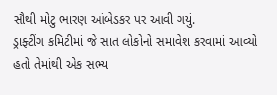સૌથી મોટુ ભારણ આંબેડકર પર આવી ગયું.
ડ્રાફ્ટીંગ કમિટીમાં જે સાત લોકોનો સમાવેશ કરવામાં આવ્યો હતો તેમાંથી એક સભ્ય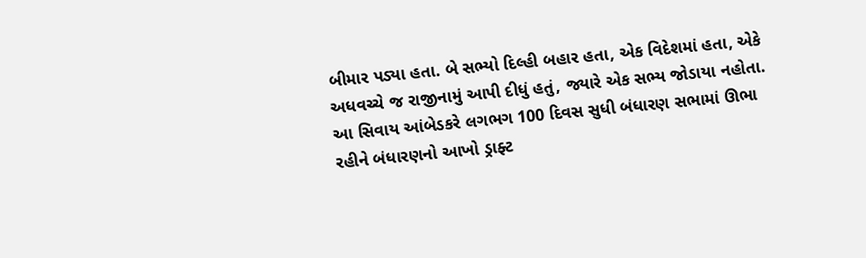બીમાર પડ્યા હતા. બે સભ્યો દિલ્હી બહાર હતા, એક વિદેશમાં હતા, એકે અધવચ્ચે જ રાજીનામું આપી દીધું હતું, જ્યારે એક સભ્ય જોડાયા નહોતા.
આ સિવાય આંબેડકરે લગભગ 100 દિવસ સુધી બંધારણ સભામાં ઊભા રહીને બંધારણનો આખો ડ્રાફ્ટ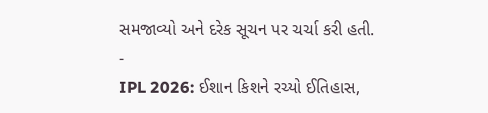સમજાવ્યો અને દરેક સૂચન પર ચર્ચા કરી હતી.
-
IPL 2026: ઈશાન કિશને રચ્યો ઈતિહાસ,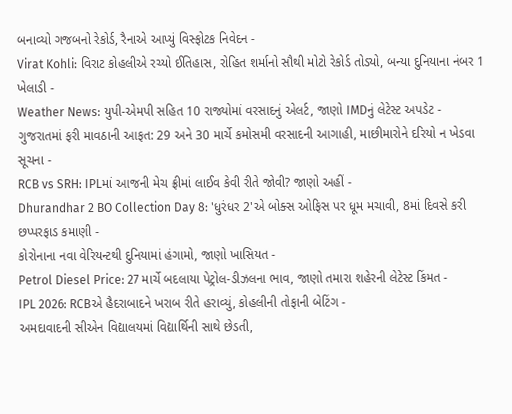બનાવ્યો ગજબનો રેકોર્ડ, રૈનાએ આપ્યું વિસ્ફોટક નિવેદન -
Virat Kohli: વિરાટ કોહલીએ રચ્યો ઈતિહાસ, રોહિત શર્માનો સૌથી મોટો રેકોર્ડ તોડ્યો, બન્યા દુનિયાના નંબર 1 ખેલાડી -
Weather News: યુપી-એમપી સહિત 10 રાજ્યોમાં વરસાદનું એલર્ટ, જાણો IMDનું લેટેસ્ટ અપડેટ -
ગુજરાતમાં ફરી માવઠાની આફત: 29 અને 30 માર્ચે કમોસમી વરસાદની આગાહી, માછીમારોને દરિયો ન ખેડવા સૂચના -
RCB vs SRH: IPLમાં આજની મેચ ફ્રીમાં લાઈવ કેવી રીતે જોવી? જાણો અહીં -
Dhurandhar 2 BO Collection Day 8: 'ધુરંધર 2'એ બોક્સ ઓફિસ પર ધૂમ મચાવી, 8માં દિવસે કરી છપ્પરફાડ કમાણી -
કોરોનાના નવા વેરિયન્ટથી દુનિયામાં હંગામો, જાણો ખાસિયત -
Petrol Diesel Price: 27 માર્ચે બદલાયા પેટ્રોલ-ડીઝલના ભાવ, જાણો તમારા શહેરની લેટેસ્ટ કિંમત -
IPL 2026: RCBએ હૈદરાબાદને ખરાબ રીતે હરાવ્યું, કોહલીની તોફાની બેટિંગ -
અમદાવાદની સીએન વિદ્યાલયમાં વિદ્યાર્થિની સાથે છેડતી,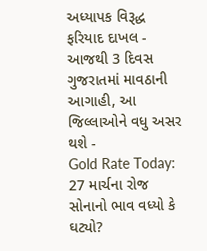અધ્યાપક વિરૂદ્ધ ફરિયાદ દાખલ -
આજથી 3 દિવસ ગુજરાતમાં માવઠાની આગાહી, આ જિલ્લાઓને વધુ અસર થશે -
Gold Rate Today: 27 માર્ચના રોજ સોનાનો ભાવ વધ્યો કે ઘટ્યો?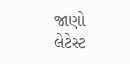જાણો લેટેસ્ટ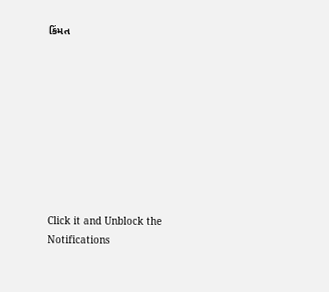કિંમત









Click it and Unblock the Notifications